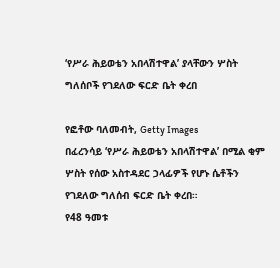‘የሥራ ሕይወቴን አበላሽተዋል’ ያላቸውን ሦስት ግለሰቦች የገደለው ፍርድ ቤት ቀረበ

የፎቶው ባለመብት, Getty Images
በፈረንሳይ ‘የሥራ ሕይወቴን አበላሽተዋል’ በሚል ቂም ሦስት የሰው አስተዳደር ኃላፊዎች የሆኑ ሴቶችን የገደለው ግለሰብ ፍርድ ቤት ቀረበ።
የ48 ዓመቱ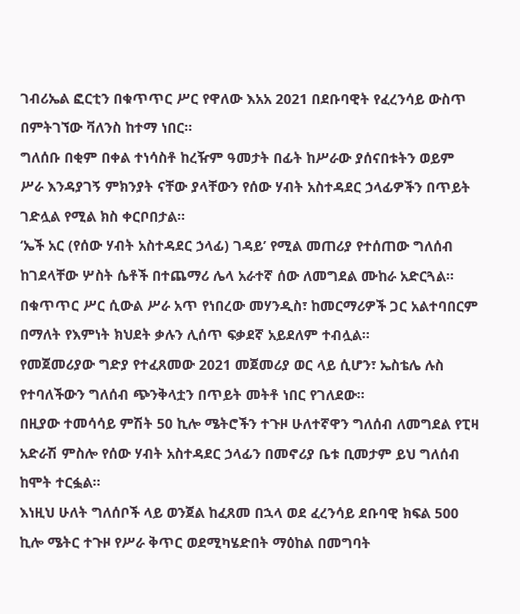ገብሪኤል ፎርቲን በቁጥጥር ሥር የዋለው እአአ 2021 በደቡባዊት የፈረንሳይ ውስጥ በምትገኘው ቫለንስ ከተማ ነበር።
ግለሰቡ በቂም በቀል ተነሳስቶ ከረዥም ዓመታት በፊት ከሥራው ያሰናበቱትን ወይም ሥራ እንዳያገኝ ምክንያት ናቸው ያላቸውን የሰው ሃብት አስተዳደር ኃላፊዎችን በጥይት ገድሏል የሚል ክስ ቀርቦበታል።
‘ኤች አር (የሰው ሃብት አስተዳደር ኃላፊ) ገዳይ’ የሚል መጠሪያ የተሰጠው ግለሰብ ከገደላቸው ሦስት ሴቶች በተጨማሪ ሌላ አራተኛ ሰው ለመግደል ሙከራ አድርጓል።
በቁጥጥር ሥር ሲውል ሥራ አጥ የነበረው መሃንዲስ፣ ከመርማሪዎች ጋር አልተባበርም በማለት የእምነት ክህደት ቃሉን ሊሰጥ ፍቃደኛ አይደለም ተብሏል።
የመጀመሪያው ግድያ የተፈጸመው 2021 መጀመሪያ ወር ላይ ሲሆን፣ ኤስቴሌ ሉስ የተባለችውን ግለሰብ ጭንቅላቷን በጥይት መትቶ ነበር የገለደው።
በዚያው ተመሳሳይ ምሽት 50 ኪሎ ሜትሮችን ተጉዞ ሁለተኛዋን ግለሰብ ለመግደል የፒዛ አድራሽ ምስሎ የሰው ሃብት አስተዳደር ኃላፊን በመኖሪያ ቤቱ ቢመታም ይህ ግለሰብ ከሞት ተርፏል።
እነዚህ ሁለት ግለሰቦች ላይ ወንጀል ከፈጸመ በኋላ ወደ ፈረንሳይ ደቡባዊ ክፍል 500 ኪሎ ሜትር ተጉዞ የሥራ ቅጥር ወደሚካሄድበት ማዕከል በመግባት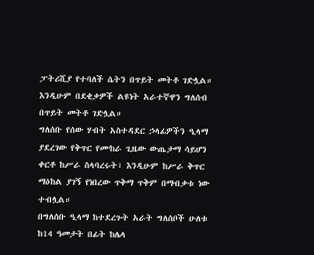ፓትሪሺያ የተባለች ሴትን በጥይት መትቶ ገድሏል።
እንዲሁም በደቂቃዎች ልዩነት አራተኛዋን ግለሰብ በጥይት መትቶ ገድሏል።
ግለሰቡ የሰው ሃብት አስተዳደር ኃላፊዎችን ዒላማ ያደረገው የቅጥር የሙከራ ጊዜው ውጤታማ ሳይሆን ቀርቶ ከሥራ ስላባረሩት፣ እንዲሁም ከሥራ ቅጥር ማዕከል ያገኝ የነበረው ጥቅማ ጥቅም በማብቃቱ ነው ተብሏል።
በግለሰቡ ዒላማ ከተደረጉት አራት ግለሰቦች ሁለቱ ከ14 ዓመታት በፊት ከሌላ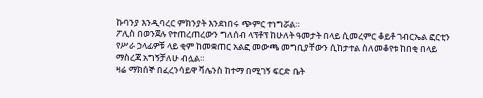ኩባንያ እንዲባረር ምክንያት እንደነበሩ ጭምር ተነግሯል።
ፖሊስ በወንጀሉ የተጠረጠረውን ግለሰብ ላፕቶፕ ከሁለት ዓመታት በላይ ሲመረምር ቆይቶ ገብርኤል ፎርቲን የሥራ ኃላፊዎቹ ላይ ቂም ከመቋጠር አልፎ መውጫ መግቢያቸውን ሲከታተል ስለመቆየቱ ከበቂ በላይ ማስረጃ አግኝቻለሁ ብሏል።
ዛሬ ማክሰኞ በፈረንሳይዋ ቫሌንስ ከተማ በሚገኝ ፍርድ ቤት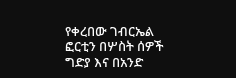የቀረበው ገብርኤል ፎርቲን በሦስት ሰዎች ግድያ እና በአንድ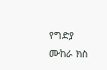የግድያ ሙከራ ክስ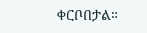ቀርቦበታል።